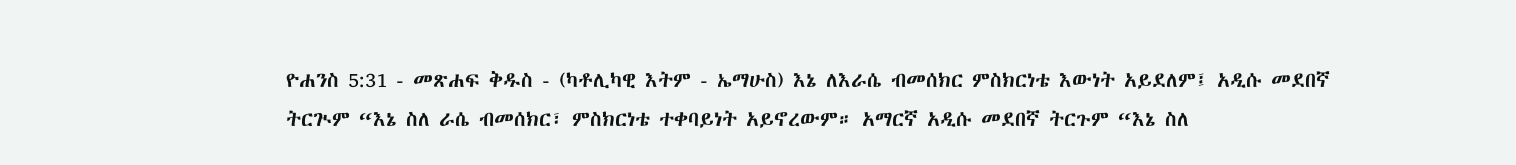ዮሐንስ 5:31 - መጽሐፍ ቅዱስ - (ካቶሊካዊ እትም - ኤማሁስ) እኔ ለእራሴ ብመሰክር ምስክርነቴ እውነት አይደለም፤ አዲሱ መደበኛ ትርጒም “እኔ ስለ ራሴ ብመሰክር፣ ምስክርነቴ ተቀባይነት አይኖረውም። አማርኛ አዲሱ መደበኛ ትርጉም “እኔ ስለ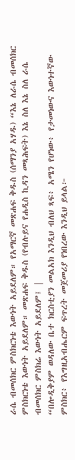ራሴ ብመሰክር ምስክርነቴ እውነት አይደለም። የአማርኛ መጽሐፍ ቅዱስ (ሰማንያ አሃዱ) “እኔ ለራሴ ብመሰክር ምስክርነቴ እውነት አይደለም። መጽሐፍ ቅዱስ (የብሉይና የሐዲስ ኪዳን መጻሕፍት) እኔ ስለ እኔ ስለ ራሴ ብመሰክር ምስክሬ እውነት አይደለም፤ |
“በሎዲቅያም ወዳለው ቤተ ክርስቲያን መልአክ እንዲህ ብለህ ጻፍ፥ አሜን የሆነው፥ የታመነውና እውነተኛው ምስክር፥ የእግዚአብሔርም ፍጥረት መጀመሪያ የነበረው እንዲህ ይላል፦